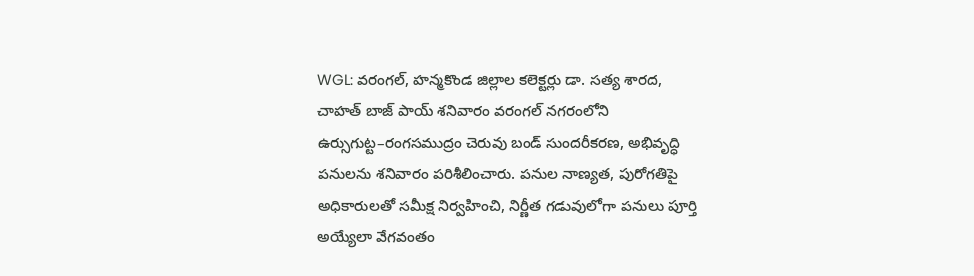WGL: వరంగల్, హన్మకొండ జిల్లాల కలెక్టర్లు డా. సత్య శారద, చాహత్ బాజ్ పాయ్ శనివారం వరంగల్ నగరంలోని ఉర్సుగుట్ట–రంగసముద్రం చెరువు బండ్ సుందరీకరణ, అభివృద్ధి పనులను శనివారం పరిశీలించారు. పనుల నాణ్యత, పురోగతిపై అధికారులతో సమీక్ష నిర్వహించి, నిర్ణీత గడువులోగా పనులు పూర్తి అయ్యేలా వేగవంతం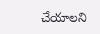చేయాలని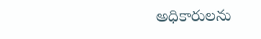అధికారులను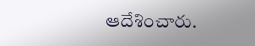ఆదేశించారు.